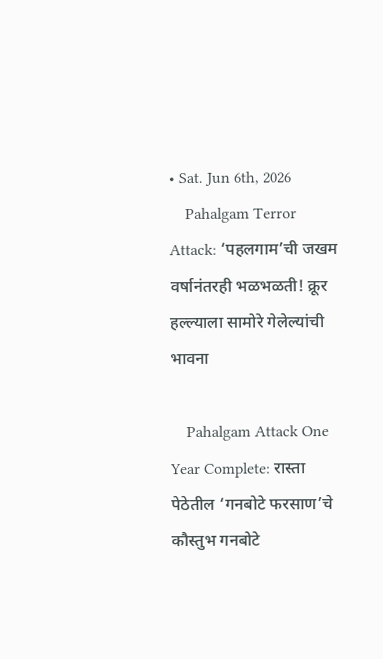• Sat. Jun 6th, 2026
    Pahalgam Terror Attack: ‘पहलगाम’ची जखम वर्षानंतरही भळभळती! क्रूर हल्ल्याला सामोरे गेलेल्यांची भावना

    Pahalgam Attack One Year Complete: रास्ता पेठेतील ‘गनबोटे फरसाण’चे कौस्तुभ गनबोटे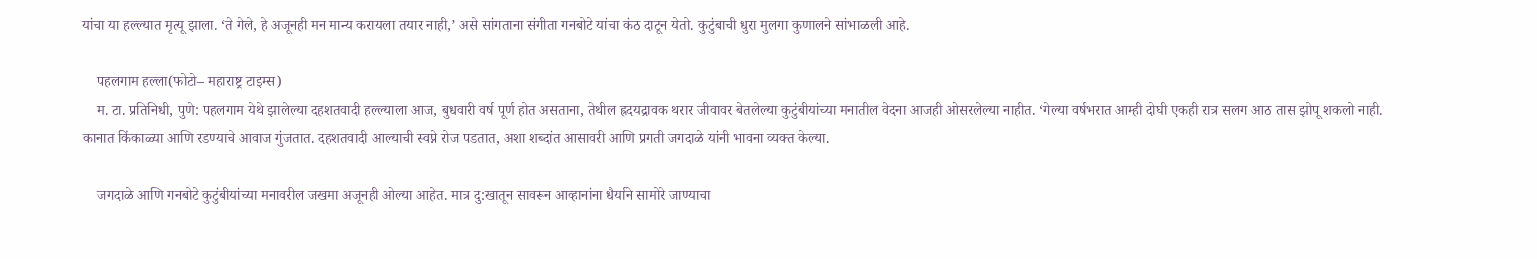यांचा या हल्ल्यात मृत्यू झाला. ‘ते गेले, हे अजूनही मन मान्य करायला तयार नाही,’ असे सांगताना संगीता गनबोटे यांचा कंठ दाटून येतो. कुटुंबाची धुरा मुलगा कुणालने सांभाळली आहे.

    पहलगाम हल्ला(फोटो– महाराष्ट्र टाइम्स)
    म. टा. प्रतिनिधी, पुणे: पहलगाम येथे झालेल्या दहशतवादी हल्ल्याला आज, बुधवारी वर्ष पूर्ण होत असताना, तेथील ह्रदयद्रावक थरार जीवावर बेतलेल्या कुटुंबीयांच्या मनातील वेदना आजही ओसरलेल्या नाहीत. ‘गेल्या वर्षभरात आम्ही दोघी एकही रात्र सलग आठ तास झोपू शकलो नाही. कानात किंकाळ्या आणि रडण्याचे आवाज गुंजतात. दहशतवादी आल्याची स्वप्ने रोज पडतात, अशा शब्दांत आसावरी आणि प्रगती जगदाळे यांनी भावना व्यक्त केल्या.

    जगदाळे आणि गनबोटे कुटुंबीयांच्या मनावरील जखमा अजूनही ओल्या आहेत. मात्र दु:खातून सावरून आव्हानांना धैर्याने सामोरे जाण्याचा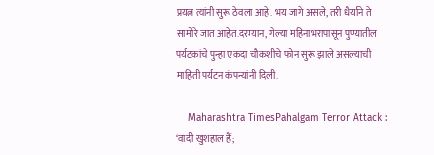प्रयत्न त्यांनी सुरू ठेवला आहे. भय जागे असले, तरी धैर्याने ते सामोरे जात आहेत.दरम्यान, गेल्या महिनाभरापासून पुण्यातील पर्यटकांचे पुन्हा एकदा चौकशीचे फोन सुरू झाले असल्याची माहिती पर्यटन कंपन्यांनी दिली.

    Maharashtra TimesPahalgam Terror Attack : ‘वादी खुशहाल हैं;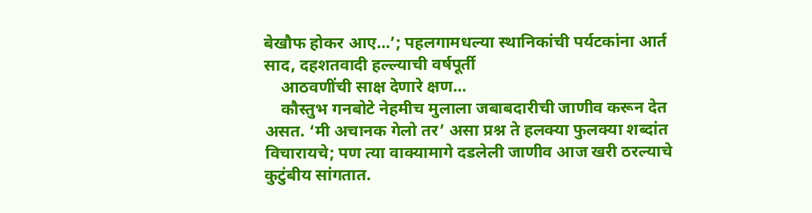बेखौफ होकर आए…’; पहलगामधल्या स्थानिकांची पर्यटकांना आर्त साद, दहशतवादी हल्ल्याची वर्षपूर्ती
    आठवणींची साक्ष देणारे क्षण…
    कौस्तुभ गनबोटे नेहमीच मुलाला जबाबदारीची जाणीव करून देत असत. ‘मी अचानक गेलो तर’ असा प्रश्न ते हलक्या फुलक्या शब्दांत विचारायचे; पण त्या वाक्यामागे दडलेली जाणीव आज खरी ठरल्याचे कुटुंबीय सांगतात.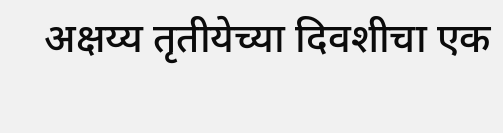अक्षय्य तृतीयेच्या दिवशीचा एक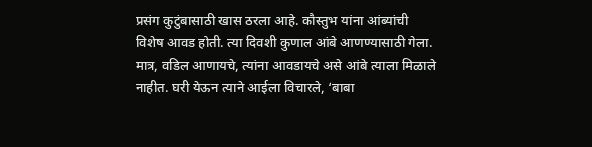प्रसंग कुटुंबासाठी खास ठरला आहे. कौस्तुभ यांना आंब्यांची विशेष आवड होती. त्या दिवशी कुणाल आंबे आणण्यासाठी गेला. मात्र, वडिल आणायचे, त्यांना आवडायचे असे आंबे त्याला मिळाले नाहीत. घरी येऊन त्याने आईला विचारले, ‘बाबा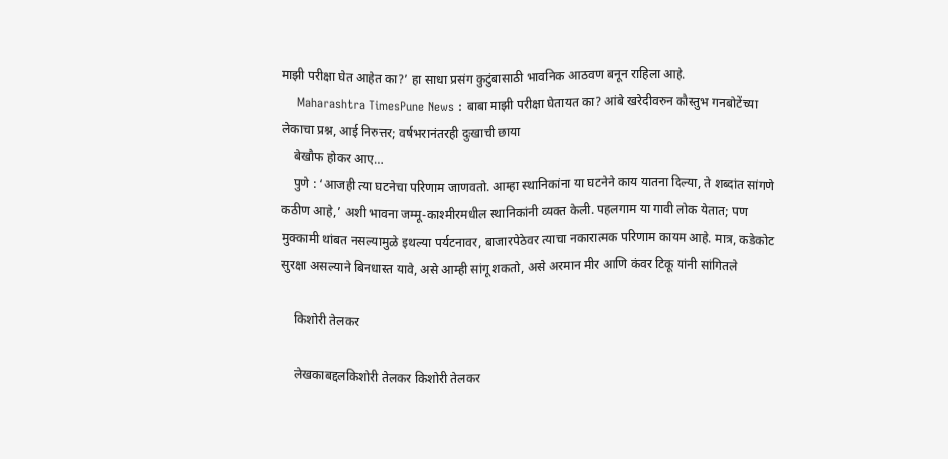माझी परीक्षा घेत आहेत का?’ हा साधा प्रसंग कुटुंबासाठी भावनिक आठवण बनून राहिला आहे.
    Maharashtra TimesPune News : बाबा माझी परीक्षा घेतायत का? आंबे खरेदीवरुन कौस्तुभ गनबोटेंच्या लेकाचा प्रश्न, आई निरुत्तर; वर्षभरानंतरही दुःखाची छाया
    बेखौफ होकर आए…
    पुणे : ‘आजही त्या घटनेचा परिणाम जाणवतो. आम्हा स्थानिकांना या घटनेने काय यातना दिल्या, ते शब्दांत सांगणे कठीण आहे,’ अशी भावना जम्मू-काश्मीरमधील स्थानिकांनी व्यक्त केली. पहलगाम या गावी लोक येतात; पण मुक्कामी थांबत नसल्यामुळे इथल्या पर्यटनावर, बाजारपेठेवर त्याचा नकारात्मक परिणाम कायम आहे. मात्र, कडेकोट सुरक्षा असल्याने बिनधास्त यावे, असे आम्ही सांगू शकतो, असे अरमान मीर आणि कंवर टिकू यांनी सांगितले

    किशोरी तेलकर

    लेखकाबद्दलकिशोरी तेलकर किशोरी तेलकर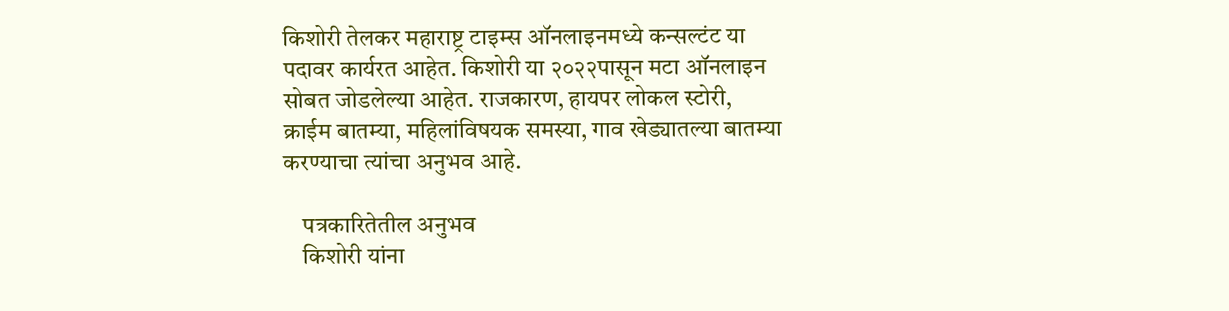किशोरी तेलकर महाराष्ट्र टाइम्स ऑनलाइनमध्ये कन्सल्टंट या पदावर कार्यरत आहेत. किशोरी या २०२२पासून मटा ऑनलाइन सोबत जोडलेल्या आहेत. राजकारण, हायपर लोकल स्टोरी, क्राईम बातम्या, महिलांविषयक समस्या, गाव खेड्यातल्या बातम्या करण्याचा त्यांचा अनुभव आहे.

    पत्रकारितेतील अनुभव
    किशोरी यांना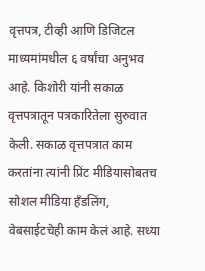वृत्तपत्र, टीव्ही आणि डिजिटल माध्यमांमधील ६ वर्षांचा अनुभव आहे. किशोरी यांनी सकाळ वृत्तपत्रातून पत्रकारितेला सुरुवात केली. सकाळ वृत्तपत्रात काम करतांना त्यांनी प्रिंट मीडियासोबतच सोशल मीडिया हॅंडलिंग, वेबसाईटचेही काम केलं आहे. सध्या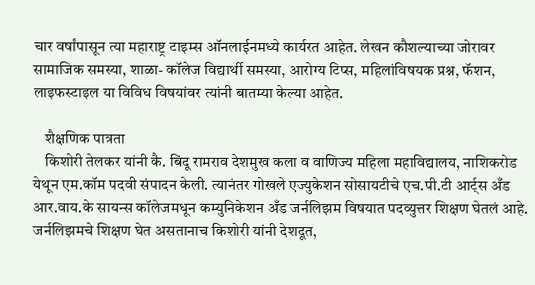चार वर्षांपासून त्या महाराष्ट्र टाइम्स ऑनलाईनमध्ये कार्यरत आहेत. लेखन कौशल्याच्या जोरावर सामाजिक समस्या, शाळा- कॉलेज विद्यार्थी समस्या, आरोग्य टिप्स, महिलांविषयक प्रश्न, फॅशन, लाइफस्टाइल या विविध विषयांवर त्यांनी बातम्या केल्या आहेत.

    शैक्षणिक पात्रता
    किशोरी तेलकर यांनी कै. बिंदू रामराव देशमुख कला व वाणिज्य महिला महाविद्यालय, नाशिकरोड येथून एम.कॉम पदवी संपादन केली. त्यानंतर गोखले एज्युकेशन सोसायटीचे एच.पी.टी आर्ट्स अँड आर.वाय.के सायन्स कॉलेजमधून कम्युनिकेशन अँड जर्नलिझम विषयात पदव्युत्तर शिक्षण घेतलं आहे. जर्नलिझमचे शिक्षण घेत असतानाच किशोरी यांनी देशदूत,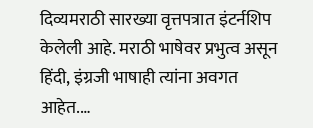दिव्यमराठी सारख्या वृत्तपत्रात इंटर्नशिप केलेली आहे. मराठी भाषेवर प्रभुत्व असून हिंदी, इंग्रजी भाषाही त्यांना अवगत आहेत.…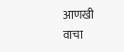आणखी वाचा